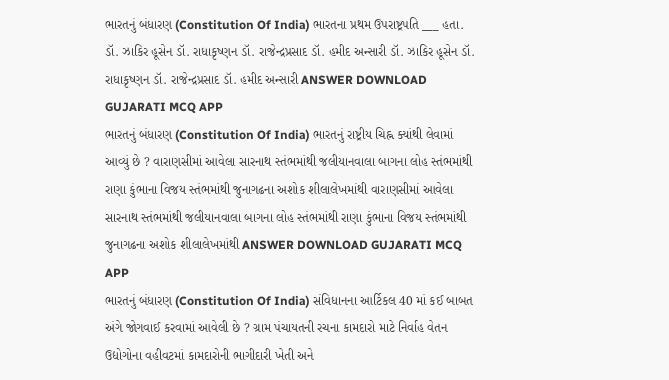ભારતનું બંધારણ (Constitution Of India) ભારતના પ્રથમ ઉપરાષ્ટ્રપતિ ___ હતા. ડૉ. ઝાકિર હૂસેન ડૉ. રાધાકૃષ્ણન ડૉ. રાજેન્દ્રપ્રસાદ ડૉ. હમીદ અન્સારી ડૉ. ઝાકિર હૂસેન ડૉ. રાધાકૃષ્ણન ડૉ. રાજેન્દ્રપ્રસાદ ડૉ. હમીદ અન્સારી ANSWER DOWNLOAD GUJARATI MCQ APP
ભારતનું બંધારણ (Constitution Of India) ભારતનું રાષ્ટ્રીય ચિહ્ન ક્યાંથી લેવામાં આવ્યું છે ? વારાણસીમાં આવેલા સારનાથ સ્તંભમાંથી જલીયાનવાલા બાગના લોહ સ્તંભમાંથી રાણા કુંભાના વિજય સ્તંભમાંથી જુનાગઢના અશોક શીલાલેખમાંથી વારાણસીમાં આવેલા સારનાથ સ્તંભમાંથી જલીયાનવાલા બાગના લોહ સ્તંભમાંથી રાણા કુંભાના વિજય સ્તંભમાંથી જુનાગઢના અશોક શીલાલેખમાંથી ANSWER DOWNLOAD GUJARATI MCQ APP
ભારતનું બંધારણ (Constitution Of India) સંવિધાનના આર્ટિકલ 40 માં કઈ બાબત અંગે જોગવાઈ કરવામાં આવેલી છે ? ગ્રામ પંચાયતની રચના કામદારો માટે નિર્વાહ વેતન ઉદ્યોગોના વહીવટમાં કામદારોની ભાગીદારી ખેતી અને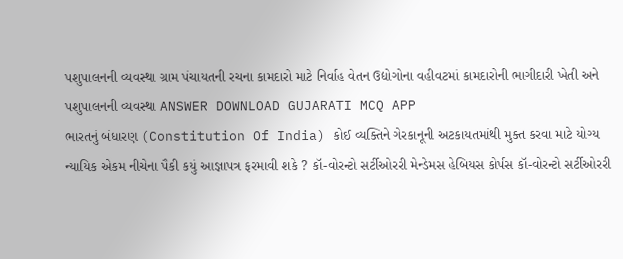પશુપાલનની વ્યવસ્થા ગ્રામ પંચાયતની રચના કામદારો માટે નિર્વાહ વેતન ઉદ્યોગોના વહીવટમાં કામદારોની ભાગીદારી ખેતી અને પશુપાલનની વ્યવસ્થા ANSWER DOWNLOAD GUJARATI MCQ APP
ભારતનું બંધારણ (Constitution Of India) કોઈ વ્યક્તિને ગેરકાનૂની અટકાયતમાંથી મુક્ત કરવા માટે યોગ્ય ન્યાયિક એકમ નીચેના પૈકી કયું આજ્ઞાપત્ર ફરમાવી શકે ? કૉ-વોરન્ટો સર્ટીઓરરી મેન્ડેમસ હેબિયસ કોર્પસ કૉ-વોરન્ટો સર્ટીઓરરી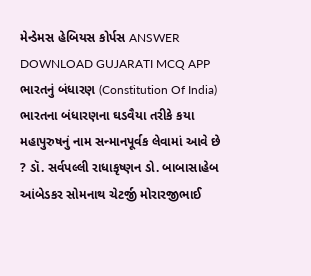મેન્ડેમસ હેબિયસ કોર્પસ ANSWER DOWNLOAD GUJARATI MCQ APP
ભારતનું બંધારણ (Constitution Of India) ભારતના બંધારણના ઘડવૈયા તરીકે કયા મહાપુરુષનું નામ સન્માનપૂર્વક લેવામાં આવે છે ? ડૉ. સર્વપલ્લી રાધાકૃષ્ણન ડો. બાબાસાહેબ આંબેડકર સોમનાથ ચેટર્જી મોરારજીભાઈ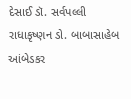દેસાઈ ડૉ. સર્વપલ્લી રાધાકૃષ્ણન ડો. બાબાસાહેબ આંબેડકર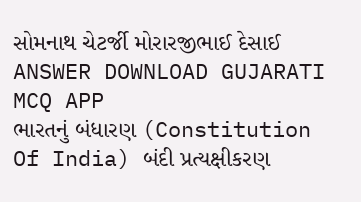સોમનાથ ચેટર્જી મોરારજીભાઈ દેસાઈ ANSWER DOWNLOAD GUJARATI MCQ APP
ભારતનું બંધારણ (Constitution Of India) બંદી પ્રત્યક્ષીકરણ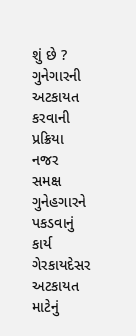શું છે ? ગુનેગારની અટકાયત કરવાની પ્રક્રિયા નજર સમક્ષ ગુનેહગારને પકડવાનું કાર્ય ગેરકાયદેસર અટકાયત માટેનું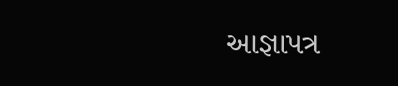આજ્ઞાપત્ર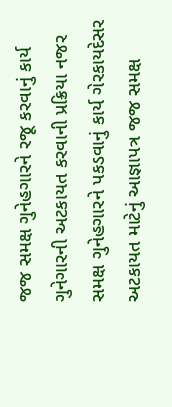જજ સમક્ષ ગુનેહગારને રજૂ કરવાનું કાર્ય ગુનેગારની અટકાયત કરવાની પ્રક્રિયા નજર સમક્ષ ગુનેહગારને પકડવાનું કાર્ય ગેરકાયદેસર અટકાયત માટેનું આજ્ઞાપત્ર જજ સમક્ષ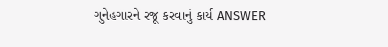ગુનેહગારને રજૂ કરવાનું કાર્ય ANSWER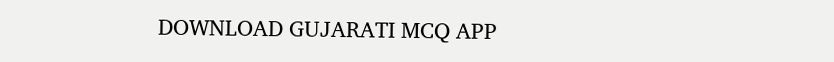DOWNLOAD GUJARATI MCQ APP